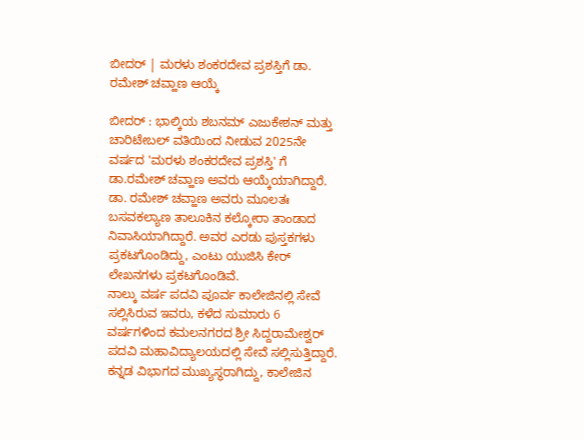ಬೀದರ್ | ಮರಳು ಶಂಕರದೇವ ಪ್ರಶಸ್ತಿಗೆ ಡಾ. ರಮೇಶ್ ಚವ್ಹಾಣ ಆಯ್ಕೆ

ಬೀದರ್ : ಭಾಲ್ಕಿಯ ಶಬನಮ್ ಎಜುಕೇಶನ್ ಮತ್ತು ಚಾರಿಟೇಬಲ್ ವತಿಯಿಂದ ನೀಡುವ 2025ನೇ ವರ್ಷದ 'ಮರಳು ಶಂಕರದೇವ ಪ್ರಶಸ್ತಿ' ಗೆ ಡಾ.ರಮೇಶ್ ಚವ್ಹಾಣ ಅವರು ಆಯ್ಕೆಯಾಗಿದ್ದಾರೆ.
ಡಾ. ರಮೇಶ್ ಚವ್ಹಾಣ ಅವರು ಮೂಲತಃ ಬಸವಕಲ್ಯಾಣ ತಾಲೂಕಿನ ಕಲ್ಕೋರಾ ತಾಂಡಾದ ನಿವಾಸಿಯಾಗಿದ್ದಾರೆ. ಅವರ ಎರಡು ಪುಸ್ತಕಗಳು ಪ್ರಕಟಗೊಂಡಿದ್ದು, ಎಂಟು ಯುಜಿಸಿ ಕೇರ್ ಲೇಖನಗಳು ಪ್ರಕಟಗೊಂಡಿವೆ.
ನಾಲ್ಕು ವರ್ಷ ಪದವಿ ಪೂರ್ವ ಕಾಲೇಜಿನಲ್ಲಿ ಸೇವೆ ಸಲ್ಲಿಸಿರುವ ಇವರು, ಕಳೆದ ಸುಮಾರು 6 ವರ್ಷಗಳಿಂದ ಕಮಲನಗರದ ಶ್ರೀ ಸಿದ್ದರಾಮೇಶ್ವರ್ ಪದವಿ ಮಹಾವಿದ್ಯಾಲಯದಲ್ಲಿ ಸೇವೆ ಸಲ್ಲಿಸುತ್ತಿದ್ದಾರೆ. ಕನ್ನಡ ವಿಭಾಗದ ಮುಖ್ಯಸ್ಥರಾಗಿದ್ದು, ಕಾಲೇಜಿನ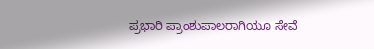ಪ್ರಭಾರಿ ಪ್ರಾಂಶುಪಾಲರಾಗಿಯೂ ಸೇವೆ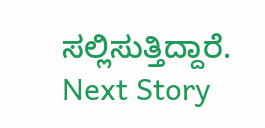ಸಲ್ಲಿಸುತ್ತಿದ್ದಾರೆ.
Next Story